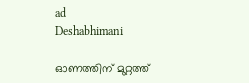ad
Deshabhimani

ഓണത്തിന് മുറ്റത്ത്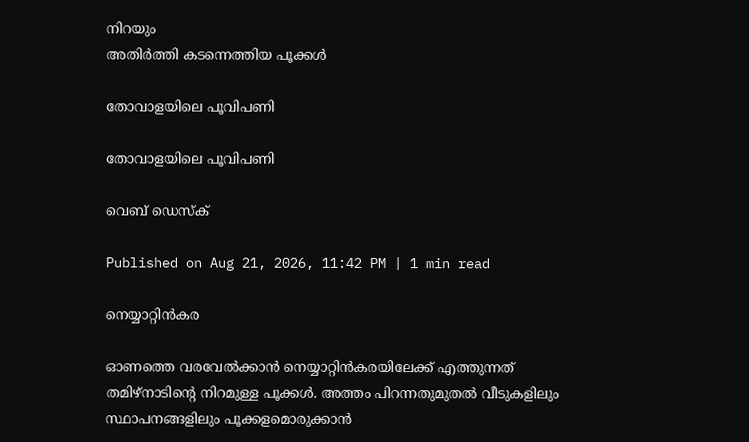നിറയും
അതിര്‍ത്തി കടന്നെത്തിയ പൂക്കള്‍

തോവാളയിലെ പൂവിപണി

തോവാളയിലെ പൂവിപണി

വെബ് ഡെസ്ക്

Published on Aug 21, 2026, 11:42 PM | 1 min read

നെയ്യാറ്റിൻകര

ഓണത്തെ വരവേൽക്കാൻ നെയ്യാറ്റിന്‍കരയിലേക്ക് എത്തുന്നത് തമിഴ്നാടിന്റെ നിറമുള്ള പൂക്കള്‍. അത്തം പിറന്നതുമുതല്‍ വീടുകളിലും സ്ഥാപനങ്ങളിലും പൂക്കളമൊരുക്കാൻ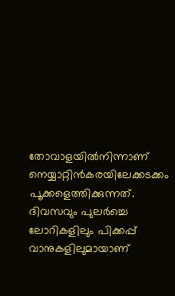തോവാളയില്‍നിന്നാണ് നെയ്യാറ്റിന്‍കരയിലേക്കടക്കം പൂക്കളെത്തിക്കുന്നത്. ദിവസവും പുലര്‍ച്ചെ ലോറികളിലും പിക്കപ്പ് വാനുകളിലുമായാണ്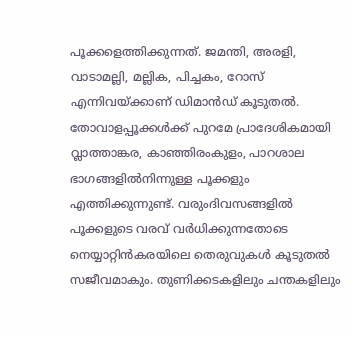പൂക്കളെത്തിക്കുന്നത്. ജമന്തി, അരളി, വാടാമല്ലി, മല്ലിക, പിച്ചകം, റോസ് എന്നിവയ്ക്കാണ് ഡിമാന്‍ഡ് കൂടുതല്‍. തോ‍വാളപ്പൂക്കൾക്ക് പുറമേ പ്രാദേശികമായി വ്ലാത്താങ്കര, കാഞ്ഞിരംകുളം, പാറശാല ഭാഗങ്ങളിൽനിന്നുള്ള പൂക്കളും എത്തിക്കുന്നുണ്ട്. വരുംദിവസങ്ങളിൽ പൂക്കളുടെ വരവ് വർധിക്കുന്നതോടെ നെയ്യാറ്റിൻകരയിലെ തെരുവുകൾ കൂടുതൽ സജീവമാകും. തുണിക്കടകളിലും ചന്തകളിലും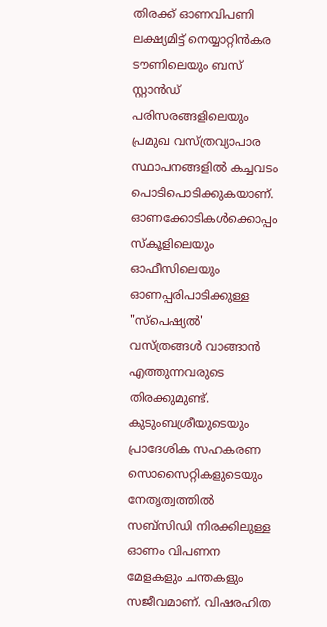തിരക്ക് ഓണവിപണി ലക്ഷ്യമിട്ട് നെയ്യാറ്റിൻകര ടൗണിലെയും ബസ് സ്റ്റാൻഡ് പരിസരങ്ങളിലെയും പ്രമുഖ വസ്ത്രവ്യാപാര സ്ഥാപനങ്ങളിൽ കച്ചവടം പൊടിപൊടിക്കുകയാണ്. ഓണക്കോടികള്‍ക്കൊപ്പം സ്കൂളിലെയും ഓഫീസിലെയും ഓണപ്പരിപാടിക്കുള്ള "സ്പെഷ്യല്‍' വസ്ത്രങ്ങള്‍ വാങ്ങാന്‍ എത്തുന്നവരുടെ തിരക്കുമുണ്ട്. കുടുംബശ്രീയുടെയും പ്രാദേശിക സഹകരണ സൊസൈറ്റികളുടെയും നേതൃത്വത്തിൽ സബ്‌സിഡി നിരക്കിലുള്ള ഓണം വിപണന മേളകളും ചന്തകളും സജീവമാണ്. വിഷരഹിത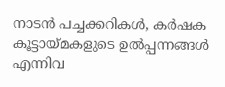നാടൻ പച്ചക്കറികൾ, കർഷക കൂട്ടായ്മകളുടെ ഉൽപ്പന്നങ്ങൾ എന്നിവ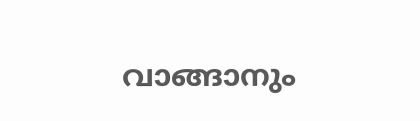വാങ്ങാനും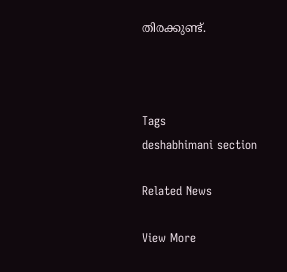തിരക്കുണ്ട്.



Tags
deshabhimani section

Related News

View More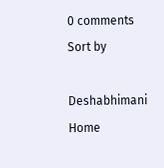0 comments
Sort by

Deshabhimani
Home